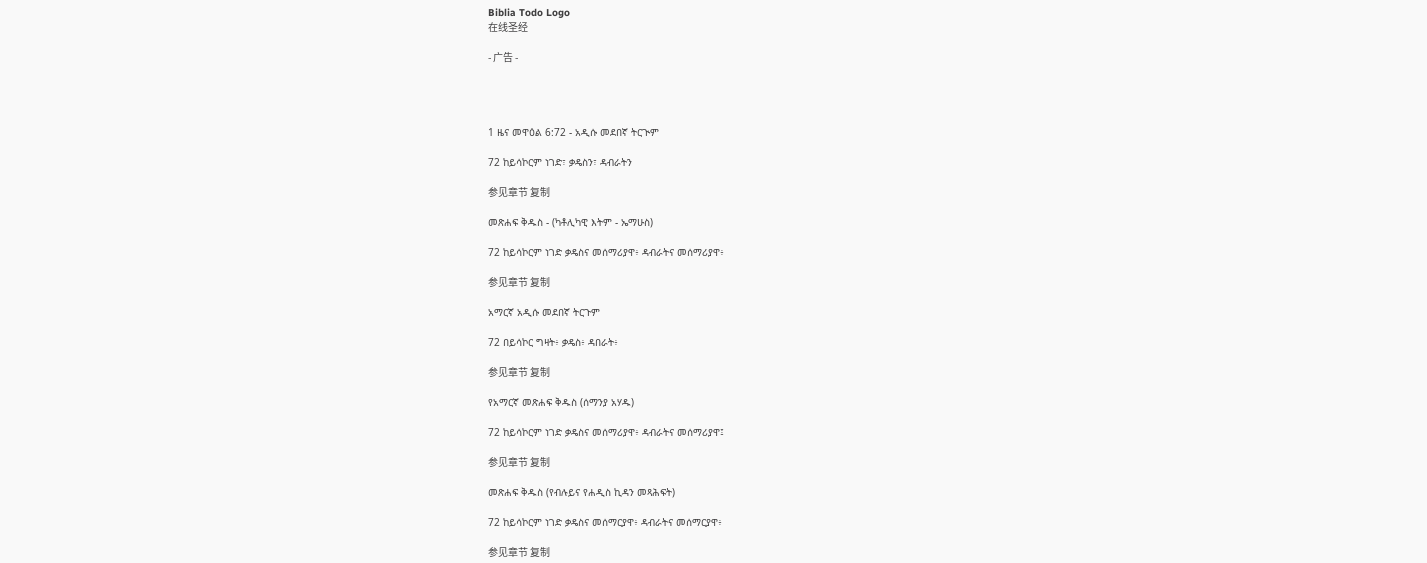Biblia Todo Logo
在线圣经

- 广告 -




1 ዜና መዋዕል 6:72 - አዲሱ መደበኛ ትርጒም

72 ከይሳኮርም ነገድ፣ ቃዴስን፣ ዳብራትን

参见章节 复制

መጽሐፍ ቅዱስ - (ካቶሊካዊ እትም - ኤማሁስ)

72 ከይሳኮርም ነገድ ቃዴስና መሰማሪያዋ፥ ዳብራትና መሰማሪያዋ፥

参见章节 复制

አማርኛ አዲሱ መደበኛ ትርጉም

72 በይሳኮር ግዛት፥ ቃዴስ፥ ዳበራት፥

参见章节 复制

የአማርኛ መጽሐፍ ቅዱስ (ሰማንያ አሃዱ)

72 ከይሳኮርም ነገድ ቃዴስና መሰማሪያዋ፥ ዳብራትና መሰማሪያዋ፤

参见章节 复制

መጽሐፍ ቅዱስ (የብሉይና የሐዲስ ኪዳን መጻሕፍት)

72 ከይሳኮርም ነገድ ቃዴስና መሰማርያዋ፥ ዳብራትና መሰማርያዋ፥

参见章节 复制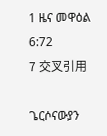1 ዜና መዋዕል 6:72
7 交叉引用

ጌርሶናውያን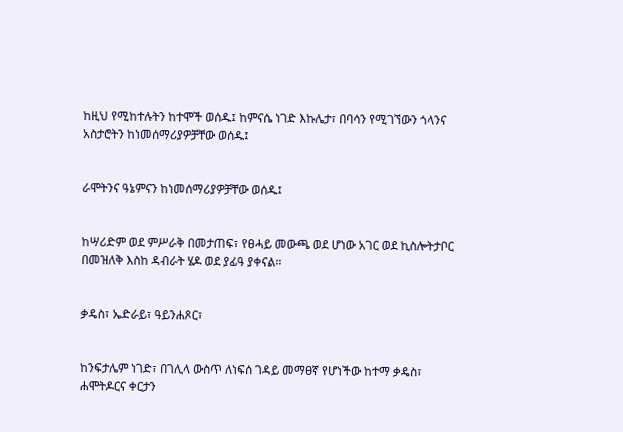ከዚህ የሚከተሉትን ከተሞች ወሰዱ፤ ከምናሴ ነገድ እኩሌታ፣ በባሳን የሚገኘውን ጎላንና አስታሮትን ከነመሰማሪያዎቻቸው ወሰዱ፤


ራሞትንና ዓኔምናን ከነመሰማሪያዎቻቸው ወሰዱ፤


ከሣሪድም ወደ ምሥራቅ በመታጠፍ፣ የፀሓይ መውጫ ወደ ሆነው አገር ወደ ኪስሎትታቦር በመዝለቅ እስከ ዳብራት ሄዶ ወደ ያፊዓ ያቀናል።


ቃዴስ፣ ኤድራይ፣ ዓይንሐጾር፣


ከንፍታሌም ነገድ፣ በገሊላ ውስጥ ለነፍሰ ገዳይ መማፀኛ የሆነችው ከተማ ቃዴስ፣ ሐሞትዶርና ቀርታን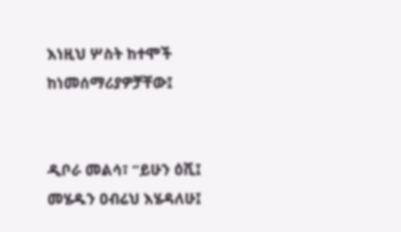እነዚህ ሦስት ከተሞች ከነመሰማሪያዎቻቸው፤


ዲቦራ መልሳ፣ “ይሁን ዕሺ፤ መሄዱን ዐብሬህ እሄዳለሁ፤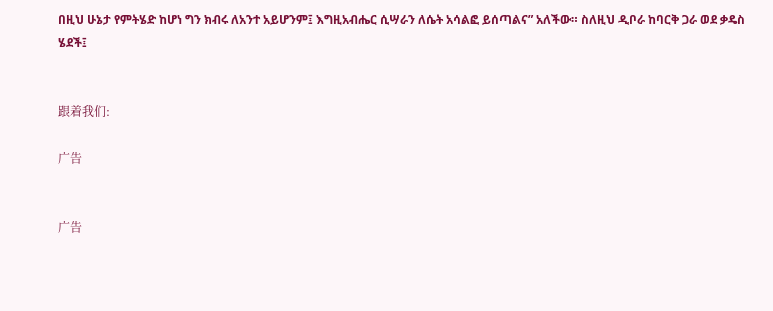በዚህ ሁኔታ የምትሄድ ከሆነ ግን ክብሩ ለአንተ አይሆንም፤ እግዚአብሔር ሲሣራን ለሴት አሳልፎ ይሰጣልና” አለችው። ስለዚህ ዲቦራ ከባርቅ ጋራ ወደ ቃዴስ ሄደች፤


跟着我们:

广告


广告